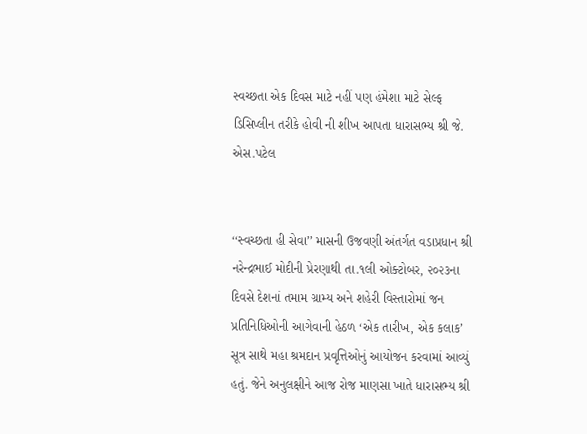સ્વચ્છતા એક દિવસ માટે નહીં પણ હંમેશા માટે સેલ્ફ ડિસિપ્લીન તરીકે હોવી ની શીખ આપતા ધારાસભ્ય શ્રી જે. એસ.પટેલ


‘‘સ્વચ્છતા હી સેવા’’ માસની ઉજવણી અંતર્ગત વડાપ્રધાન શ્રી નરેન્દ્રભાઈ મોદીની પ્રેરણાથી તા.૧લી ઓક્ટોબર, ૨૦૨૩ના દિવસે દેશનાં તમામ ગ્રામ્ય અને શહેરી વિસ્તારોમાં જન પ્રતિનિધિઓની આગેવાની હેઠળ ‘એક તારીખ, એક કલાક’ સૂત્ર સાથે મહા શ્રમદાન પ્રવૃત્તિઓનું આયોજન કરવામાં આવ્યું હતું. જેને અનુલક્ષીને આજ રોજ માણસા ખાતે ધારાસભ્ય શ્રી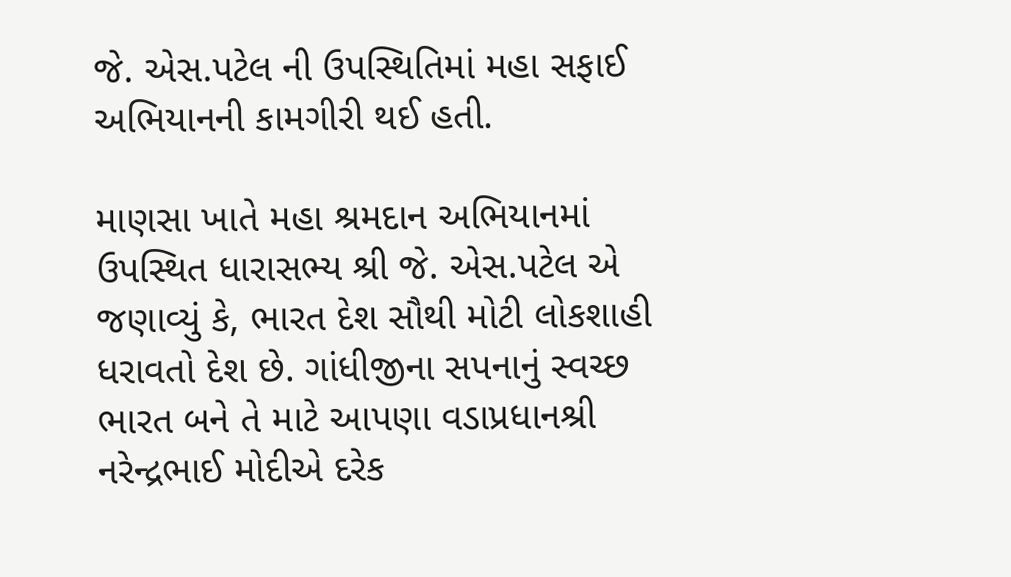જે. એસ.પટેલ ની ઉપસ્થિતિમાં મહા સફાઈ અભિયાનની કામગીરી થઈ હતી.

માણસા ખાતે મહા શ્રમદાન અભિયાનમાં ઉપસ્થિત ધારાસભ્ય શ્રી જે. એસ.પટેલ એ જણાવ્યું કે, ભારત દેશ સૌથી મોટી લોકશાહી ધરાવતો દેશ છે. ગાંધીજીના સપનાનું સ્વચ્છ ભારત બને તે માટે આપણા વડાપ્રધાનશ્રી નરેન્દ્રભાઈ મોદીએ દરેક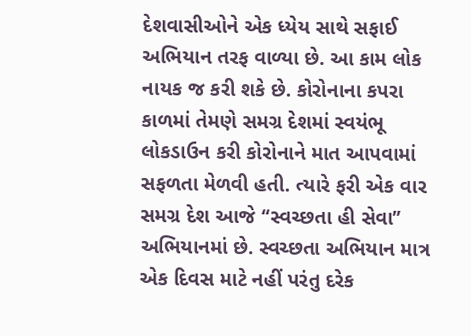દેશવાસીઓને એક ધ્યેય સાથે સફાઈ અભિયાન તરફ વાળ્યા છે. આ કામ લોક નાયક જ કરી શકે છે. કોરોનાના કપરા કાળમાં તેમણે સમગ્ર દેશમાં સ્વયંભૂ લોકડાઉન કરી કોરોનાને માત આપવામાં સફળતા મેળવી હતી. ત્યારે ફરી એક વાર સમગ્ર દેશ આજે ‘‘સ્વચ્છતા હી સેવા’’ અભિયાનમાં છે. સ્વચ્છતા અભિયાન માત્ર એક દિવસ માટે નહીં પરંતુ દરેક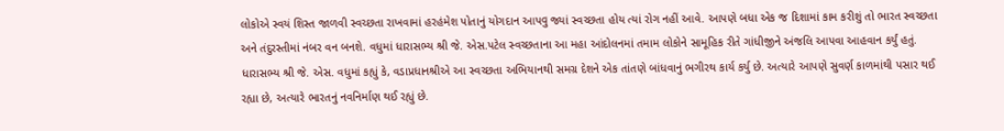લોકોએ સ્વયં શિસ્ત જાળવી સ્વચ્છતા રાખવામાં હરહંમેશ પોતાનું યોગદાન આપવુ જ્યાં સ્વચ્છતા હોય ત્યાં રોગ નહીં આવે. આપણે બધા એક જ દિશામાં કામ કરીશું તો ભારત સ્વચ્છતા અને તંદુરસ્તીમાં નંબર વન બનશે. વધુમાં ધારાસભ્ય શ્રી જે. એસ.પટેલ સ્વચ્છતાના આ મહા આંદોલનમાં તમામ લોકોને સામૂહિક રીતે ગાંધીજીને અંજલિ આપવા આહવાન કર્યું હતું. ધારાસભ્ય શ્રી જે. એસ. વધુમાં કહ્યું કે, વડાપ્રધાનશ્રીએ આ સ્વચ્છતા અભિયાનથી સમગ્ર દેશને એક તાંતણે બાંધવાનું ભગીરથ કાર્ય કર્યુ છે. અત્યારે આપણે સુવર્ણ કાળમાંથી પસાર થઈ રહ્યા છે, અત્યારે ભારતનું નવનિર્માણ થઈ રહ્યું છે.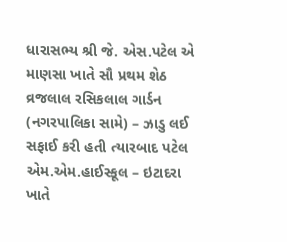ધારાસભ્ય શ્રી જે. એસ.પટેલ એ માણસા ખાતે સૌ પ્રથમ શેઠ વ્રજલાલ રસિકલાલ ગાર્ડન (નગરપાલિકા સામે) – ઝાડુ લઈ સફાઈ કરી હતી ત્યારબાદ પટેલ એમ.એમ.હાઈસ્કૂલ – ઇટાદરા ખાતે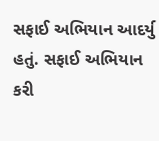સફાઈ અભિયાન આદર્યુ હતું. સફાઈ અભિયાન કરી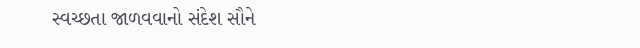સ્વચ્છતા જાળવવાનો સંદેશ સૌને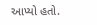આપ્યો હતો.